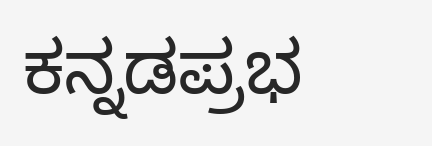ಕನ್ನಡಪ್ರಭ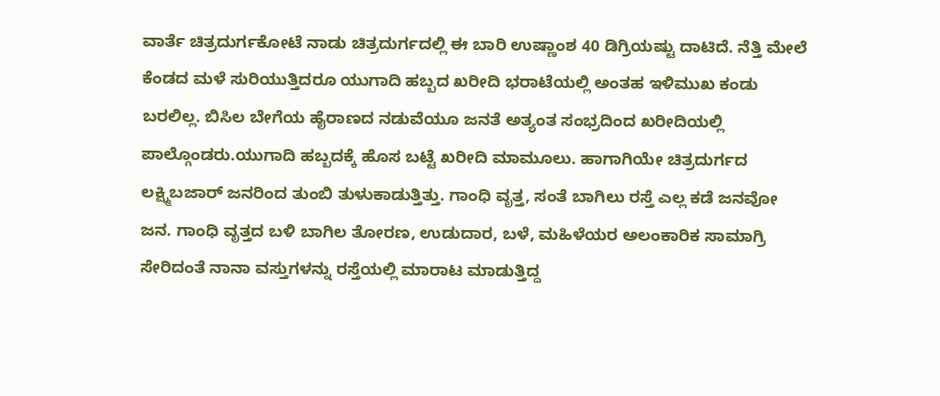ವಾರ್ತೆ ಚಿತ್ರದುರ್ಗಕೋಟೆ ನಾಡು ಚಿತ್ರದುರ್ಗದಲ್ಲಿ ಈ ಬಾರಿ ಉಷ್ಣಾಂಶ 40 ಡಿಗ್ರಿಯಷ್ಟು ದಾಟಿದೆ. ನೆತ್ತಿ ಮೇಲೆ ಕೆಂಡದ ಮಳೆ ಸುರಿಯುತ್ತಿದರೂ ಯುಗಾದಿ ಹಬ್ಬದ ಖರೀದಿ ಭರಾಟೆಯಲ್ಲಿ ಅಂತಹ ಇಳಿಮುಖ ಕಂಡು ಬರಲಿಲ್ಲ. ಬಿಸಿಲ ಬೇಗೆಯ ಹೈರಾಣದ ನಡುವೆಯೂ ಜನತೆ ಅತ್ಯಂತ ಸಂಭ್ರದಿಂದ ಖರೀದಿಯಲ್ಲಿ ಪಾಲ್ಗೊಂಡರು.ಯುಗಾದಿ ಹಬ್ಬದಕ್ಕೆ ಹೊಸ ಬಟ್ಟೆ ಖರೀದಿ ಮಾಮೂಲು. ಹಾಗಾಗಿಯೇ ಚಿತ್ರದುರ್ಗದ ಲಕ್ಷ್ಮಿಬಜಾರ್ ಜನರಿಂದ ತುಂಬಿ ತುಳುಕಾಡುತ್ತಿತ್ತು. ಗಾಂಧಿ ವೃತ್ತ, ಸಂತೆ ಬಾಗಿಲು ರಸ್ತೆ ಎಲ್ಲ ಕಡೆ ಜನವೋ ಜನ. ಗಾಂಧಿ ವೃತ್ತದ ಬಳಿ ಬಾಗಿಲ ತೋರಣ, ಉಡುದಾರ, ಬಳೆ, ಮಹಿಳೆಯರ ಅಲಂಕಾರಿಕ ಸಾಮಾಗ್ರಿ ಸೇರಿದಂತೆ ನಾನಾ ವಸ್ತುಗಳನ್ನು ರಸ್ತೆಯಲ್ಲಿ ಮಾರಾಟ ಮಾಡುತ್ತಿದ್ದ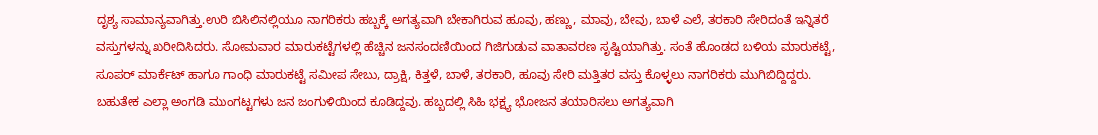ದೃಶ್ಯ ಸಾಮಾನ್ಯವಾಗಿತ್ತು.ಉರಿ ಬಿಸಿಲಿನಲ್ಲಿಯೂ ನಾಗರಿಕರು ಹಬ್ಬಕ್ಕೆ ಅಗತ್ಯವಾಗಿ ಬೇಕಾಗಿರುವ ಹೂವು, ಹಣ್ಣು, ಮಾವು, ಬೇವು, ಬಾಳೆ ಎಲೆ, ತರಕಾರಿ ಸೇರಿದಂತೆ ಇನ್ನಿತರೆ ವಸ್ತುಗಳನ್ನು ಖರೀದಿಸಿದರು. ಸೋಮವಾರ ಮಾರುಕಟ್ಟೆಗಳಲ್ಲಿ ಹೆಚ್ಚಿನ ಜನಸಂದಣಿಯಿಂದ ಗಿಜಿಗುಡುವ ವಾತಾವರಣ ಸೃಷ್ಟಿಯಾಗಿತ್ತು. ಸಂತೆ ಹೊಂಡದ ಬಳಿಯ ಮಾರುಕಟ್ಟೆ, ಸೂಪರ್ ಮಾರ್ಕೆಟ್ ಹಾಗೂ ಗಾಂಧಿ ಮಾರುಕಟ್ಟೆ ಸಮೀಪ ಸೇಬು, ದ್ರಾಕ್ಷಿ, ಕಿತ್ತಳೆ, ಬಾಳೆ, ತರಕಾರಿ, ಹೂವು ಸೇರಿ ಮತ್ತಿತರ ವಸ್ತು ಕೊಳ್ಳಲು ನಾಗರಿಕರು ಮುಗಿಬಿದ್ದಿದ್ದರು. ಬಹುತೇಕ ಎಲ್ಲಾ ಅಂಗಡಿ ಮುಂಗಟ್ಟಗಳು ಜನ ಜಂಗುಳಿಯಿಂದ ಕೂಡಿದ್ದವು. ಹಬ್ಬದಲ್ಲಿ ಸಿಹಿ ಭಕ್ಷ್ಯ ಭೋಜನ ತಯಾರಿಸಲು ಅಗತ್ಯವಾಗಿ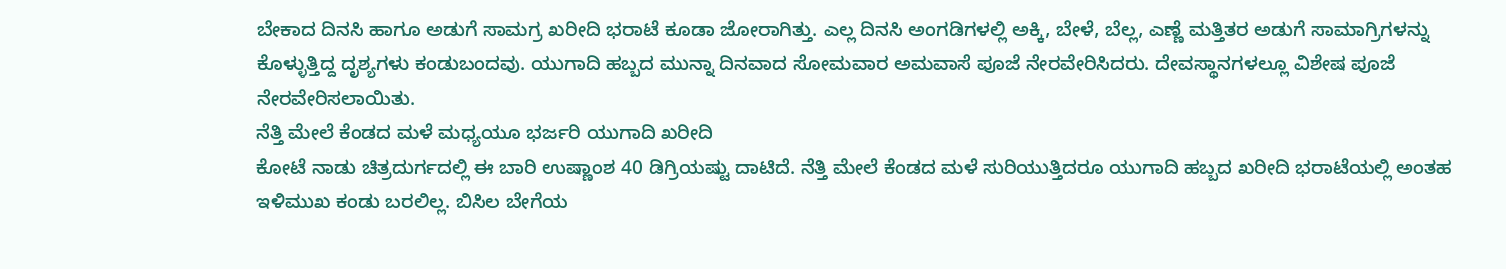ಬೇಕಾದ ದಿನಸಿ ಹಾಗೂ ಅಡುಗೆ ಸಾಮಗ್ರ ಖರೀದಿ ಭರಾಟೆ ಕೂಡಾ ಜೋರಾಗಿತ್ತು. ಎಲ್ಲ ದಿನಸಿ ಅಂಗಡಿಗಳಲ್ಲಿ ಅಕ್ಕಿ, ಬೇಳೆ, ಬೆಲ್ಲ, ಎಣ್ಣೆ ಮತ್ತಿತರ ಅಡುಗೆ ಸಾಮಾಗ್ರಿಗಳನ್ನು ಕೊಳ್ಳುತ್ತಿದ್ದ ದೃಶ್ಯಗಳು ಕಂಡುಬಂದವು. ಯುಗಾದಿ ಹಬ್ಬದ ಮುನ್ನಾ ದಿನವಾದ ಸೋಮವಾರ ಅಮವಾಸೆ ಪೂಜೆ ನೇರವೇರಿಸಿದರು. ದೇವಸ್ಥಾನಗಳಲ್ಲೂ ವಿಶೇಷ ಪೂಜೆ ನೇರವೇರಿಸಲಾಯಿತು.
ನೆತ್ತಿ ಮೇಲೆ ಕೆಂಡದ ಮಳೆ ಮಧ್ಯಯೂ ಭರ್ಜರಿ ಯುಗಾದಿ ಖರೀದಿ
ಕೋಟೆ ನಾಡು ಚಿತ್ರದುರ್ಗದಲ್ಲಿ ಈ ಬಾರಿ ಉಷ್ಣಾಂಶ 40 ಡಿಗ್ರಿಯಷ್ಟು ದಾಟಿದೆ. ನೆತ್ತಿ ಮೇಲೆ ಕೆಂಡದ ಮಳೆ ಸುರಿಯುತ್ತಿದರೂ ಯುಗಾದಿ ಹಬ್ಬದ ಖರೀದಿ ಭರಾಟೆಯಲ್ಲಿ ಅಂತಹ ಇಳಿಮುಖ ಕಂಡು ಬರಲಿಲ್ಲ. ಬಿಸಿಲ ಬೇಗೆಯ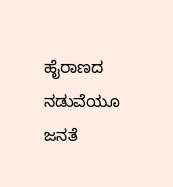ಹೈರಾಣದ ನಡುವೆಯೂ ಜನತೆ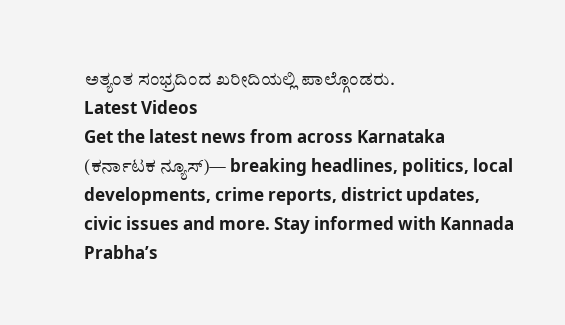ಅತ್ಯಂತ ಸಂಭ್ರದಿಂದ ಖರೀದಿಯಲ್ಲಿ ಪಾಲ್ಗೊಂಡರು.
Latest Videos
Get the latest news from across Karnataka (ಕರ್ನಾಟಕ ನ್ಯೂಸ್)— breaking headlines, politics, local developments, crime reports, district updates, civic issues and more. Stay informed with Kannada Prabha’s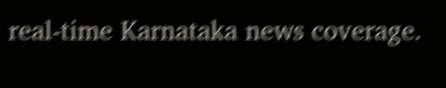real‑time Karnataka news coverage.